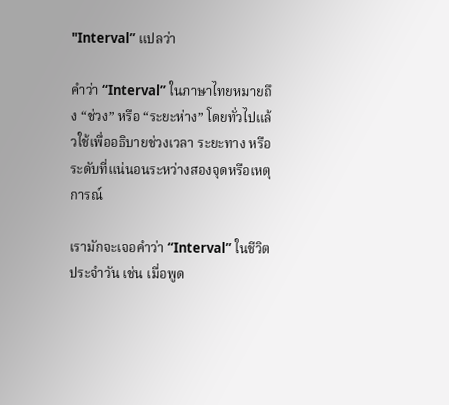"Interval” แปลว่า

คำว่า “Interval” ในภาษาไทยหมายถึง “ช่วง” หรือ “ระยะห่าง” โดยทั่วไปแล้วใช้เพื่ออธิบายช่วงเวลา ระยะทาง หรือระดับที่แน่นอนระหว่างสองจุดหรือเหตุการณ์

เรามักจะเจอคำว่า “Interval” ในชีวิตประจำวัน เช่น เมื่อพูด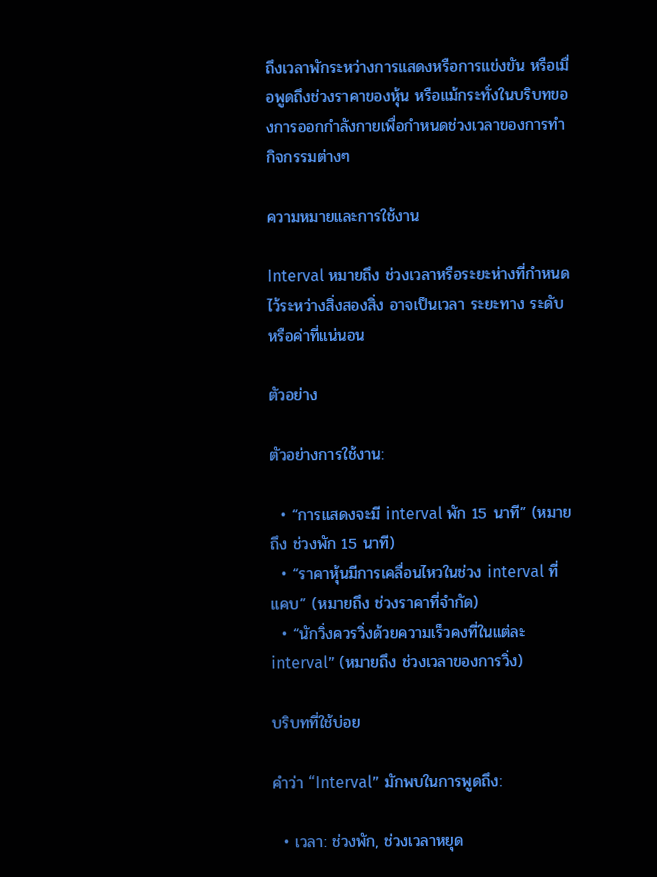ถึงเวลาพักระหว่างการแสดงหรือการแข่งขัน หรือเมื่อพูดถึงช่วงราคาของหุ้น หรือแม้กระทั่งในบริบทของการออกกำลังกายเพื่อกำหนดช่วงเวลาของการทำกิจกรรมต่างๆ

ความหมายและการใช้งาน

Interval หมายถึง ช่วงเวลาหรือระยะห่างที่กำหนดไว้ระหว่างสิ่งสองสิ่ง อาจเป็นเวลา ระยะทาง ระดับ หรือค่าที่แน่นอน

ตัวอย่าง

ตัวอย่างการใช้งาน:

  • “การแสดงจะมี interval พัก 15 นาที” (หมายถึง ช่วงพัก 15 นาที)
  • “ราคาหุ้นมีการเคลื่อนไหวในช่วง interval ที่แคบ” (หมายถึง ช่วงราคาที่จำกัด)
  • “นักวิ่งควรวิ่งด้วยความเร็วคงที่ในแต่ละ interval” (หมายถึง ช่วงเวลาของการวิ่ง)

บริบทที่ใช้บ่อย

คำว่า “Interval” มักพบในการพูดถึง:

  • เวลา: ช่วงพัก, ช่วงเวลาหยุด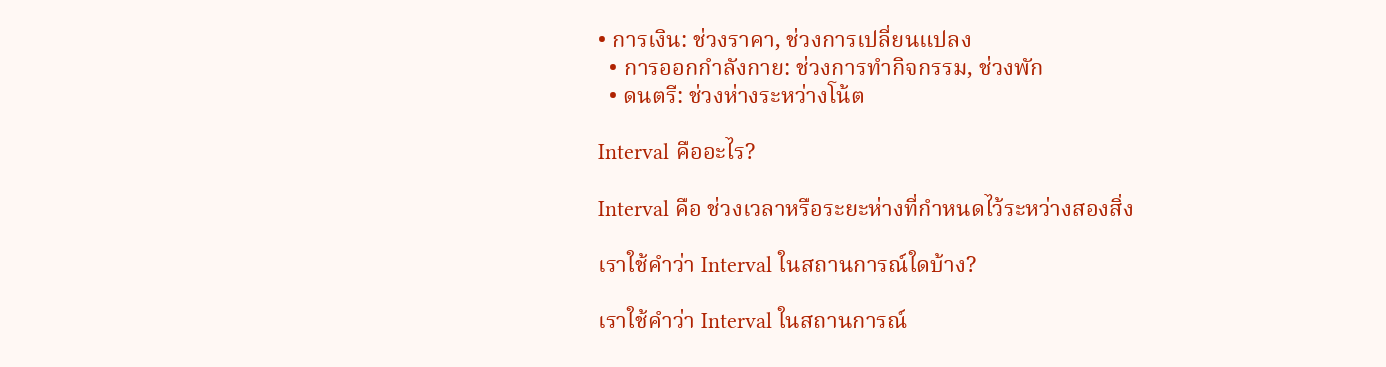• การเงิน: ช่วงราคา, ช่วงการเปลี่ยนแปลง
  • การออกกำลังกาย: ช่วงการทำกิจกรรม, ช่วงพัก
  • ดนตรี: ช่วงห่างระหว่างโน้ต

Interval คืออะไร?

Interval คือ ช่วงเวลาหรือระยะห่างที่กำหนดไว้ระหว่างสองสิ่ง

เราใช้คำว่า Interval ในสถานการณ์ใดบ้าง?

เราใช้คำว่า Interval ในสถานการณ์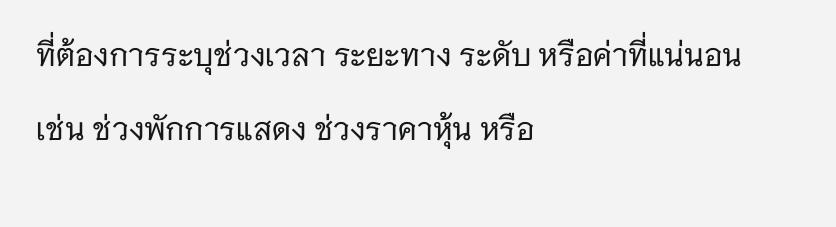ที่ต้องการระบุช่วงเวลา ระยะทาง ระดับ หรือค่าที่แน่นอน เช่น ช่วงพักการแสดง ช่วงราคาหุ้น หรือ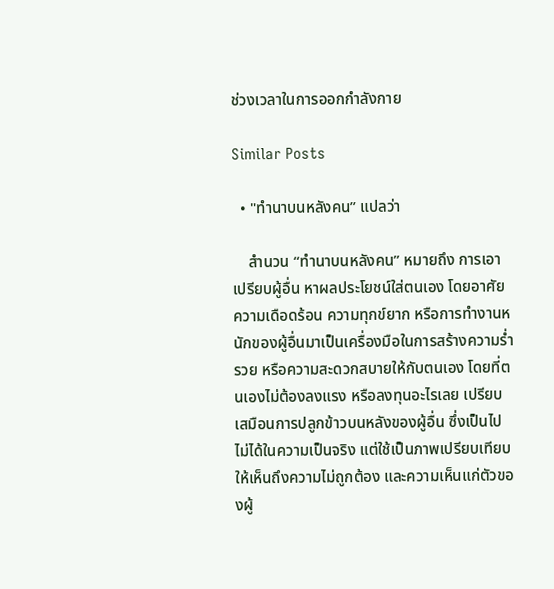ช่วงเวลาในการออกกำลังกาย

Similar Posts

  • "ทํานาบนหลังคน” แปลว่า

    สำนวน “ทำนาบนหลังคน” หมายถึง การเอาเปรียบผู้อื่น หาผลประโยชน์ใส่ตนเอง โดยอาศัยความเดือดร้อน ความทุกข์ยาก หรือการทำงานหนักของผู้อื่นมาเป็นเครื่องมือในการสร้างความร่ำรวย หรือความสะดวกสบายให้กับตนเอง โดยที่ตนเองไม่ต้องลงแรง หรือลงทุนอะไรเลย เปรียบเสมือนการปลูกข้าวบนหลังของผู้อื่น ซึ่งเป็นไปไม่ได้ในความเป็นจริง แต่ใช้เป็นภาพเปรียบเทียบให้เห็นถึงความไม่ถูกต้อง และความเห็นแก่ตัวของผู้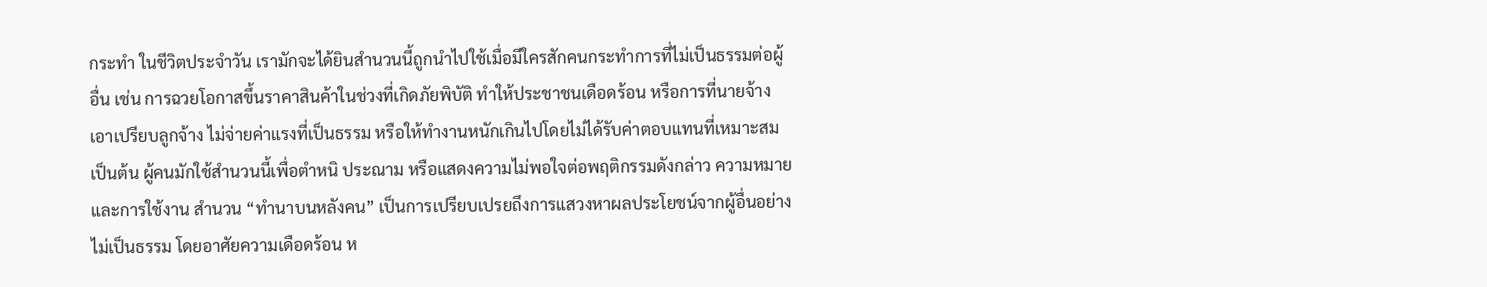กระทำ ในชีวิตประจำวัน เรามักจะได้ยินสำนวนนี้ถูกนำไปใช้เมื่อมีใครสักคนกระทำการที่ไม่เป็นธรรมต่อผู้อื่น เช่น การฉวยโอกาสขึ้นราคาสินค้าในช่วงที่เกิดภัยพิบัติ ทำให้ประชาชนเดือดร้อน หรือการที่นายจ้างเอาเปรียบลูกจ้าง ไม่จ่ายค่าแรงที่เป็นธรรม หรือให้ทำงานหนักเกินไปโดยไม่ได้รับค่าตอบแทนที่เหมาะสม เป็นต้น ผู้คนมักใช้สำนวนนี้เพื่อตำหนิ ประณาม หรือแสดงความไม่พอใจต่อพฤติกรรมดังกล่าว ความหมายและการใช้งาน สำนวน “ทำนาบนหลังคน” เป็นการเปรียบเปรยถึงการแสวงหาผลประโยชน์จากผู้อื่นอย่างไม่เป็นธรรม โดยอาศัยความเดือดร้อน ห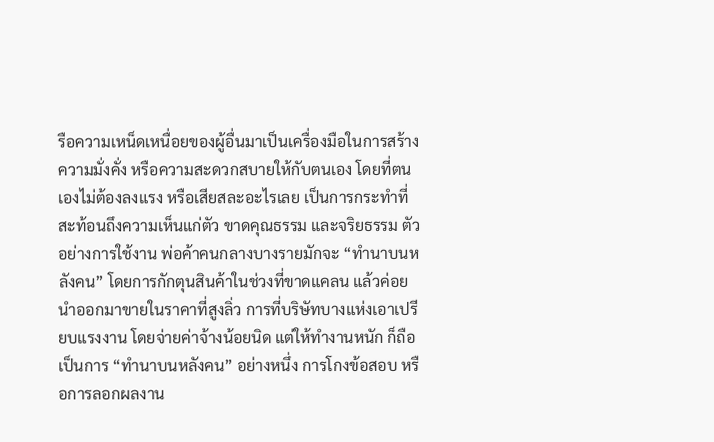รือความเหน็ดเหนื่อยของผู้อื่นมาเป็นเครื่องมือในการสร้างความมั่งคั่ง หรือความสะดวกสบายให้กับตนเอง โดยที่ตนเองไม่ต้องลงแรง หรือเสียสละอะไรเลย เป็นการกระทำที่สะท้อนถึงความเห็นแก่ตัว ขาดคุณธรรม และจริยธรรม ตัวอย่างการใช้งาน พ่อค้าคนกลางบางรายมักจะ “ทำนาบนหลังคน” โดยการกักตุนสินค้าในช่วงที่ขาดแคลน แล้วค่อยนำออกมาขายในราคาที่สูงลิ่ว การที่บริษัทบางแห่งเอาเปรียบแรงงาน โดยจ่ายค่าจ้างน้อยนิด แต่ให้ทำงานหนัก ก็ถือเป็นการ “ทำนาบนหลังคน” อย่างหนึ่ง การโกงข้อสอบ หรือการลอกผลงาน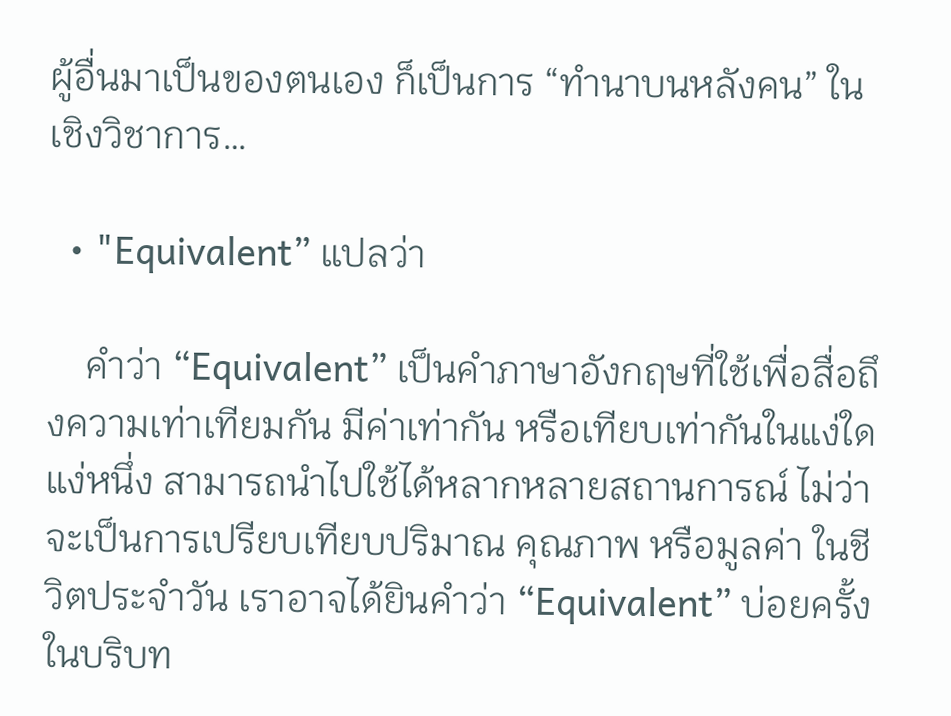ผู้อื่นมาเป็นของตนเอง ก็เป็นการ “ทำนาบนหลังคน” ในเชิงวิชาการ…

  • "Equivalent” แปลว่า

    คำว่า “Equivalent” เป็นคำภาษาอังกฤษที่ใช้เพื่อสื่อถึงความเท่าเทียมกัน มีค่าเท่ากัน หรือเทียบเท่ากันในแง่ใดแง่หนึ่ง สามารถนำไปใช้ได้หลากหลายสถานการณ์ ไม่ว่าจะเป็นการเปรียบเทียบปริมาณ คุณภาพ หรือมูลค่า ในชีวิตประจำวัน เราอาจได้ยินคำว่า “Equivalent” บ่อยครั้งในบริบท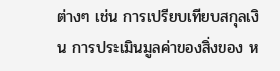ต่างๆ เช่น การเปรียบเทียบสกุลเงิน การประเมินมูลค่าของสิ่งของ ห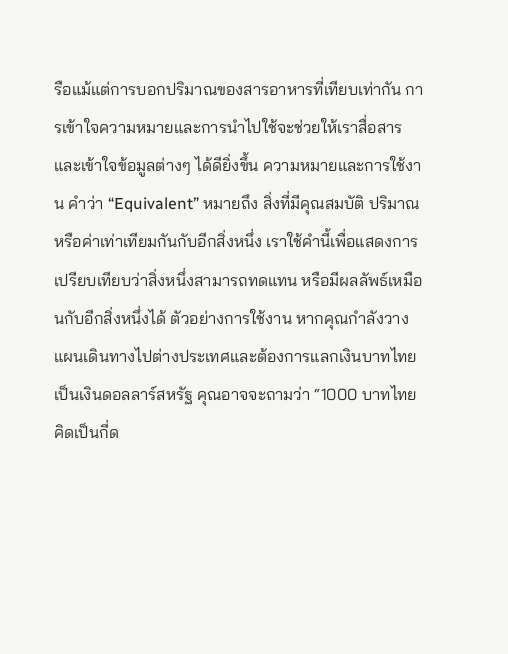รือแม้แต่การบอกปริมาณของสารอาหารที่เทียบเท่ากัน การเข้าใจความหมายและการนำไปใช้จะช่วยให้เราสื่อสารและเข้าใจข้อมูลต่างๆ ได้ดียิ่งขึ้น ความหมายและการใช้งาน คำว่า “Equivalent” หมายถึง สิ่งที่มีคุณสมบัติ ปริมาณ หรือค่าเท่าเทียมกันกับอีกสิ่งหนึ่ง เราใช้คำนี้เพื่อแสดงการเปรียบเทียบว่าสิ่งหนึ่งสามารถทดแทน หรือมีผลลัพธ์เหมือนกับอีกสิ่งหนึ่งได้ ตัวอย่างการใช้งาน หากคุณกำลังวางแผนเดินทางไปต่างประเทศและต้องการแลกเงินบาทไทยเป็นเงินดอลลาร์สหรัฐ คุณอาจจะถามว่า “1000 บาทไทย คิดเป็นกี่ด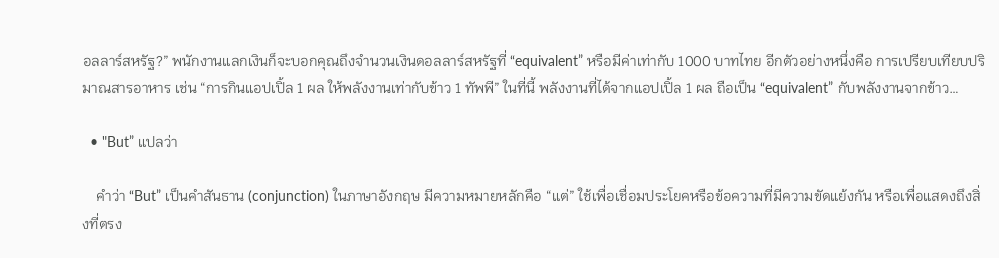อลลาร์สหรัฐ?” พนักงานแลกเงินก็จะบอกคุณถึงจำนวนเงินดอลลาร์สหรัฐที่ “equivalent” หรือมีค่าเท่ากับ 1000 บาทไทย อีกตัวอย่างหนึ่งคือ การเปรียบเทียบปริมาณสารอาหาร เช่น “การกินแอปเปิ้ล 1 ผล ให้พลังงานเท่ากับข้าว 1 ทัพพี” ในที่นี้ พลังงานที่ได้จากแอปเปิ้ล 1 ผล ถือเป็น “equivalent” กับพลังงานจากข้าว…

  • "But” แปลว่า

    คำว่า “But” เป็นคำสันธาน (conjunction) ในภาษาอังกฤษ มีความหมายหลักคือ “แต่” ใช้เพื่อเชื่อมประโยคหรือข้อความที่มีความขัดแย้งกัน หรือเพื่อแสดงถึงสิ่งที่ตรง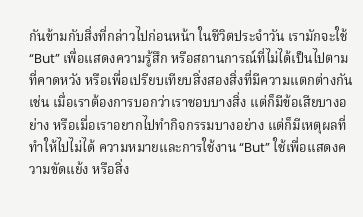กันข้ามกับสิ่งที่กล่าวไปก่อนหน้า ในชีวิตประจำวัน เรามักจะใช้ “But” เพื่อแสดงความรู้สึก หรือสถานการณ์ที่ไม่ได้เป็นไปตามที่คาดหวัง หรือเพื่อเปรียบเทียบสิ่งสองสิ่งที่มีความแตกต่างกัน เช่น เมื่อเราต้องการบอกว่าเราชอบบางสิ่ง แต่ก็มีข้อเสียบางอย่าง หรือเมื่อเราอยากไปทำกิจกรรมบางอย่าง แต่ก็มีเหตุผลที่ทำให้ไปไม่ได้ ความหมายและการใช้งาน “But” ใช้เพื่อแสดงความขัดแย้ง หรือสิ่ง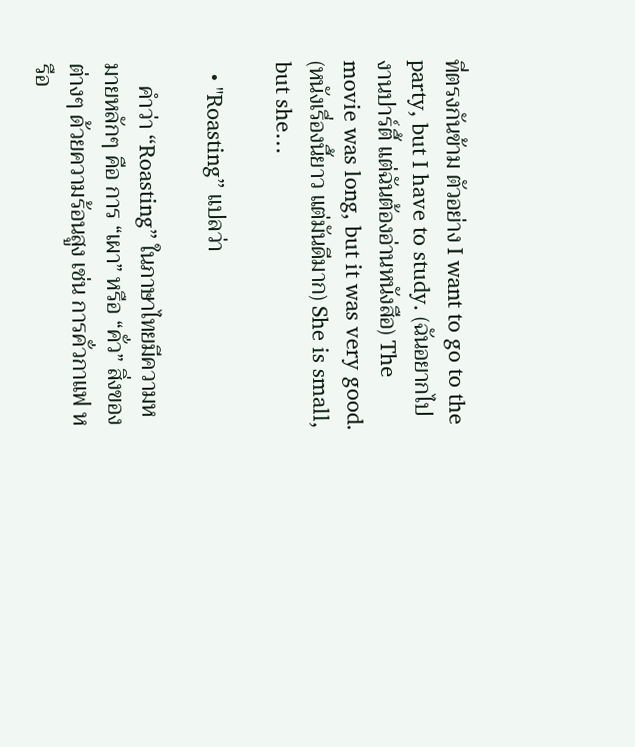ที่ตรงกันข้าม ตัวอย่าง I want to go to the party, but I have to study. (ฉันอยากไปงานปาร์ตี้ แต่ฉันต้องอ่านหนังสือ) The movie was long, but it was very good. (หนังเรื่องนี้ยาว แต่มันดีมาก) She is small, but she…

  • "Roasting” แปลว่า

    คำว่า “Roasting” ในภาษาไทยมีความหมายหลักๆ คือ การ “เผา” หรือ “คั่ว” สิ่งของต่างๆ ด้วยความร้อนสูง เช่น การคั่วกาแฟ หรือ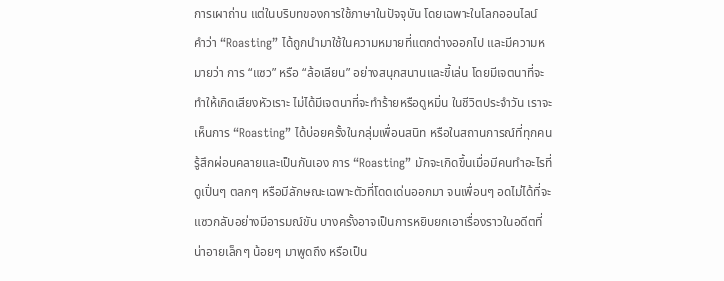การเผาถ่าน แต่ในบริบทของการใช้ภาษาในปัจจุบัน โดยเฉพาะในโลกออนไลน์ คำว่า “Roasting” ได้ถูกนำมาใช้ในความหมายที่แตกต่างออกไป และมีความหมายว่า การ “แซว” หรือ “ล้อเลียน” อย่างสนุกสนานและขี้เล่น โดยมีเจตนาที่จะทำให้เกิดเสียงหัวเราะ ไม่ได้มีเจตนาที่จะทำร้ายหรือดูหมิ่น ในชีวิตประจำวัน เราจะเห็นการ “Roasting” ได้บ่อยครั้งในกลุ่มเพื่อนสนิท หรือในสถานการณ์ที่ทุกคนรู้สึกผ่อนคลายและเป็นกันเอง การ “Roasting” มักจะเกิดขึ้นเมื่อมีคนทำอะไรที่ดูเปิ่นๆ ตลกๆ หรือมีลักษณะเฉพาะตัวที่โดดเด่นออกมา จนเพื่อนๆ อดไม่ได้ที่จะแซวกลับอย่างมีอารมณ์ขัน บางครั้งอาจเป็นการหยิบยกเอาเรื่องราวในอดีตที่น่าอายเล็กๆ น้อยๆ มาพูดถึง หรือเป็น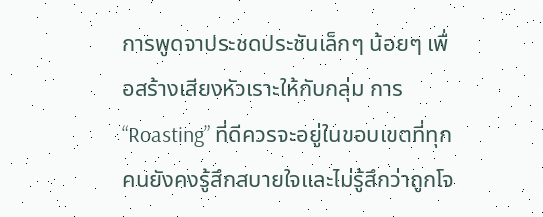การพูดจาประชดประชันเล็กๆ น้อยๆ เพื่อสร้างเสียงหัวเราะให้กับกลุ่ม การ “Roasting” ที่ดีควรจะอยู่ในขอบเขตที่ทุกคนยังคงรู้สึกสบายใจและไม่รู้สึกว่าถูกโจ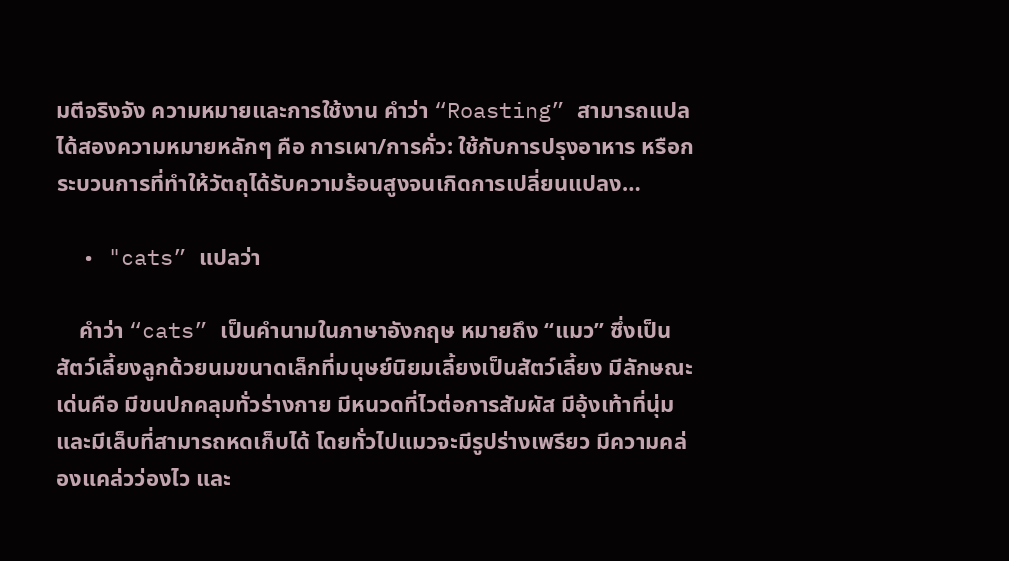มตีจริงจัง ความหมายและการใช้งาน คำว่า “Roasting” สามารถแปลได้สองความหมายหลักๆ คือ การเผา/การคั่ว: ใช้กับการปรุงอาหาร หรือกระบวนการที่ทำให้วัตถุได้รับความร้อนสูงจนเกิดการเปลี่ยนแปลง…

  • "cats” แปลว่า

    คำว่า “cats” เป็นคำนามในภาษาอังกฤษ หมายถึง “แมว” ซึ่งเป็นสัตว์เลี้ยงลูกด้วยนมขนาดเล็กที่มนุษย์นิยมเลี้ยงเป็นสัตว์เลี้ยง มีลักษณะเด่นคือ มีขนปกคลุมทั่วร่างกาย มีหนวดที่ไวต่อการสัมผัส มีอุ้งเท้าที่นุ่มและมีเล็บที่สามารถหดเก็บได้ โดยทั่วไปแมวจะมีรูปร่างเพรียว มีความคล่องแคล่วว่องไว และ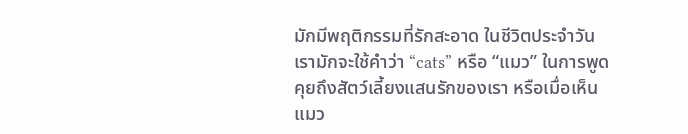มักมีพฤติกรรมที่รักสะอาด ในชีวิตประจำวัน เรามักจะใช้คำว่า “cats” หรือ “แมว” ในการพูดคุยถึงสัตว์เลี้ยงแสนรักของเรา หรือเมื่อเห็นแมว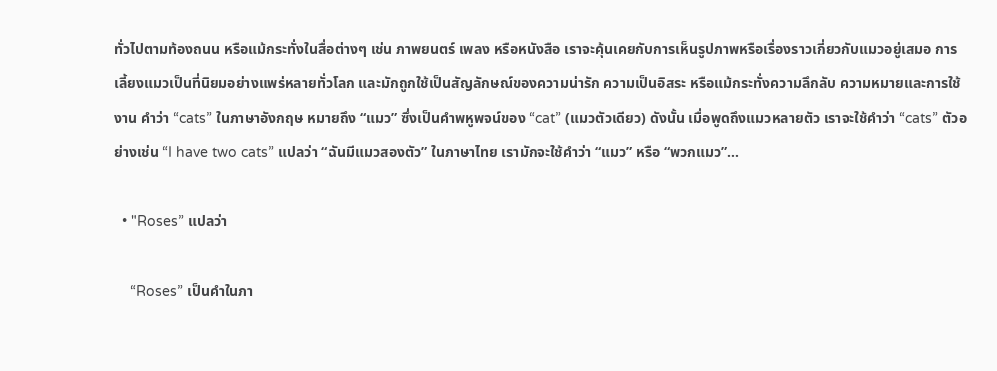ทั่วไปตามท้องถนน หรือแม้กระทั่งในสื่อต่างๆ เช่น ภาพยนตร์ เพลง หรือหนังสือ เราจะคุ้นเคยกับการเห็นรูปภาพหรือเรื่องราวเกี่ยวกับแมวอยู่เสมอ การเลี้ยงแมวเป็นที่นิยมอย่างแพร่หลายทั่วโลก และมักถูกใช้เป็นสัญลักษณ์ของความน่ารัก ความเป็นอิสระ หรือแม้กระทั่งความลึกลับ ความหมายและการใช้งาน คำว่า “cats” ในภาษาอังกฤษ หมายถึง “แมว” ซึ่งเป็นคำพหูพจน์ของ “cat” (แมวตัวเดียว) ดังนั้น เมื่อพูดถึงแมวหลายตัว เราจะใช้คำว่า “cats” ตัวอย่างเช่น “I have two cats” แปลว่า “ฉันมีแมวสองตัว” ในภาษาไทย เรามักจะใช้คำว่า “แมว” หรือ “พวกแมว”…

  • "Roses” แปลว่า

    “Roses” เป็นคำในภา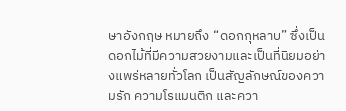ษาอังกฤษ หมายถึง “ดอกกุหลาบ” ซึ่งเป็นดอกไม้ที่มีความสวยงามและเป็นที่นิยมอย่างแพร่หลายทั่วโลก เป็นสัญลักษณ์ของความรัก ความโรแมนติก และควา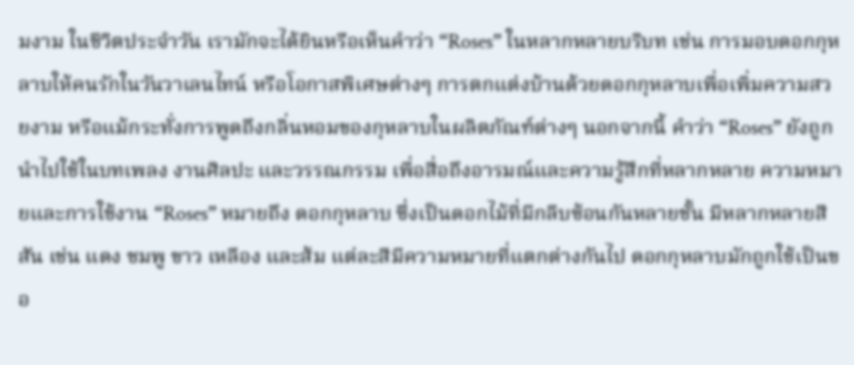มงาม ในชีวิตประจำวัน เรามักจะได้ยินหรือเห็นคำว่า “Roses” ในหลากหลายบริบท เช่น การมอบดอกกุหลาบให้คนรักในวันวาเลนไทน์ หรือโอกาสพิเศษต่างๆ การตกแต่งบ้านด้วยดอกกุหลาบเพื่อเพิ่มความสวยงาม หรือแม้กระทั่งการพูดถึงกลิ่นหอมของกุหลาบในผลิตภัณฑ์ต่างๆ นอกจากนี้ คำว่า “Roses” ยังถูกนำไปใช้ในบทเพลง งานศิลปะ และวรรณกรรม เพื่อสื่อถึงอารมณ์และความรู้สึกที่หลากหลาย ความหมายและการใช้งาน “Roses” หมายถึง ดอกกุหลาบ ซึ่งเป็นดอกไม้ที่มีกลีบซ้อนกันหลายชั้น มีหลากหลายสีสัน เช่น แดง ชมพู ขาว เหลือง และส้ม แต่ละสีมีความหมายที่แตกต่างกันไป ดอกกุหลาบมักถูกใช้เป็นขอ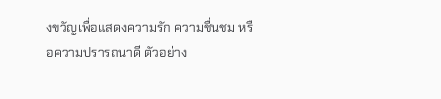งขวัญเพื่อแสดงความรัก ความชื่นชม หรือความปรารถนาดี ตัวอย่าง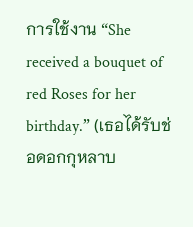การใช้งาน “She received a bouquet of red Roses for her birthday.” (เธอได้รับช่อดอกกุหลาบ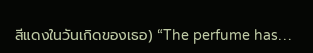สีแดงในวันเกิดของเธอ) “The perfume has…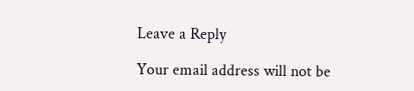Leave a Reply

Your email address will not be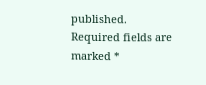published. Required fields are marked *